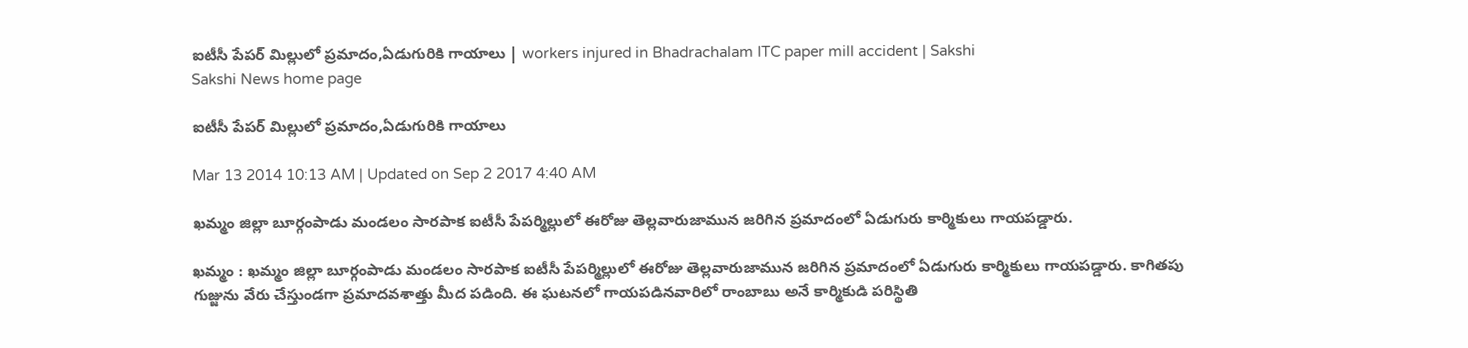ఐటీసీ పేపర్ మిల్లులో ప్రమాదం,ఏడుగురికి గాయాలు | workers injured in Bhadrachalam ITC paper mill accident | Sakshi
Sakshi News home page

ఐటీసీ పేపర్ మిల్లులో ప్రమాదం,ఏడుగురికి గాయాలు

Mar 13 2014 10:13 AM | Updated on Sep 2 2017 4:40 AM

ఖమ్మం జిల్లా బూర్గంపాడు మండలం సారపాక ఐటీసీ పేపర్మిల్లులో ఈరోజు తెల్లవారుజామున జరిగిన ప్రమాదంలో ఏడుగురు కార్మికులు గాయపడ్డారు.

ఖమ్మం : ఖమ్మం జిల్లా బూర్గంపాడు మండలం సారపాక ఐటీసీ పేపర్మిల్లులో ఈరోజు తెల్లవారుజామున జరిగిన ప్రమాదంలో ఏడుగురు కార్మికులు గాయపడ్డారు. కాగితపు గుజ్జును వేరు చేస్తుండగా ప్రమాదవశాత్తు మీద పడింది. ఈ ఘటనలో గాయపడినవారిలో రాంబాబు అనే కార్మికుడి పరిస్థితి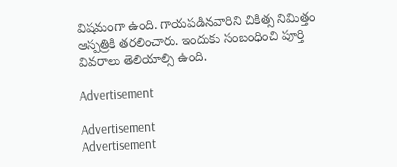విషమంగా ఉంది. గాయపడినవారిని చికిత్స నిమిత్తం ఆస్పత్రికి తరలించారు. ఇందుకు సంబంధించి పూర్తి వివరాలు తెలియాల్సి ఉంది.

Advertisement

Advertisement
Advertisement